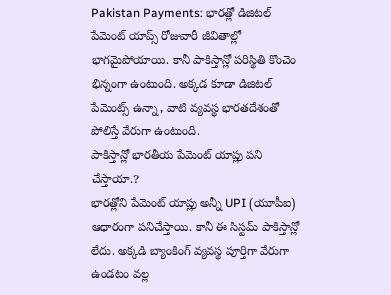Pakistan Payments: భారత్లో డిజిటల్ పేమెంట్ యాప్స్ రోజువారీ జీవితాల్లో భాగమైపోయాయి. కానీ పాకిస్తాన్లో పరిస్థితి కొంచెం భిన్నంగా ఉంటుంది. అక్కడ కూడా డిజిటల్ పేమెంట్స్ ఉన్నా, వాటి వ్యవస్థ భారతదేశంతో పోలిస్తే వేరుగా ఉంటుంది.
పాకిస్తాన్లో భారతీయ పేమెంట్ యాప్లు పని చేస్తాయా.?
భారత్లోని పేమెంట్ యాప్లు అన్నీ UPI (యూపీఐ) ఆధారంగా పనిచేస్తాయి. కానీ ఈ సిస్టమ్ పాకిస్తాన్లో లేదు. అక్కడి బ్యాంకింగ్ వ్యవస్థ పూర్తిగా వేరుగా ఉండటం వల్ల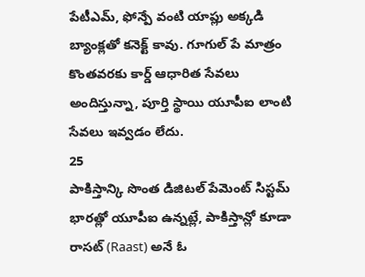పేటీఎమ్, ఫోన్పే వంటి యాప్లు అక్కడి బ్యాంక్లతో కనెక్ట్ కావు. గూగుల్ పే మాత్రం కొంతవరకు కార్డ్ ఆధారిత సేవలు అందిస్తున్నా, పూర్తి స్థాయి యూపీఐ లాంటి సేవలు ఇవ్వడం లేదు.
25
పాకిస్తాన్కి సొంత డిజిటల్ పేమెంట్ సిస్టమ్
భారత్లో యూపీఐ ఉన్నట్లే, పాకిస్తాన్లో కూడా రాసట్ (Raast) అనే ఓ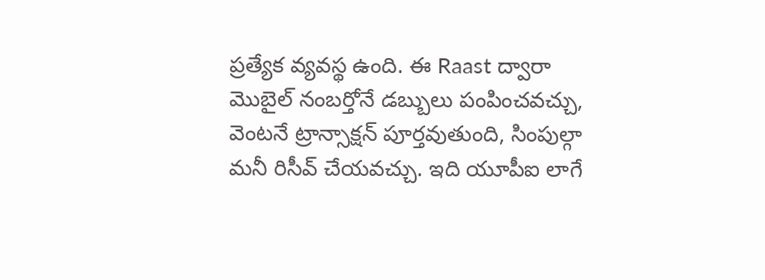ప్రత్యేక వ్యవస్థ ఉంది. ఈ Raast ద్వారా మొబైల్ నంబర్తోనే డబ్బులు పంపించవచ్చు, వెంటనే ట్రాన్సాక్షన్ పూర్తవుతుంది, సింపుల్గా మనీ రిసీవ్ చేయవచ్చు. ఇది యూపీఐ లాగే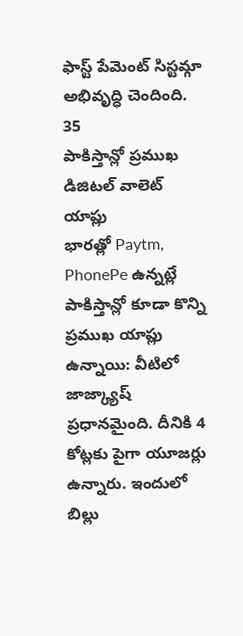ఫాస్ట్ పేమెంట్ సిస్టమ్గా అభివృద్ధి చెందింది.
35
పాకిస్తాన్లో ప్రముఖ డిజిటల్ వాలెట్ యాప్లు
భారత్లో Paytm, PhonePe ఉన్నట్లే పాకిస్తాన్లో కూడా కొన్ని ప్రముఖ యాప్లు ఉన్నాయి: వీటిలో జాజ్క్యాష్ ప్రధానమైంది. దీనికి 4 కోట్లకు పైగా యూజర్లు ఉన్నారు. ఇందులో బిల్లు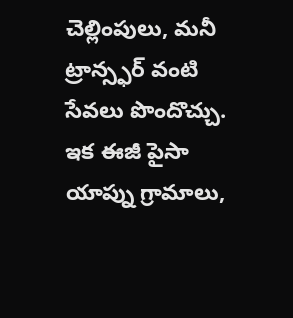చెల్లింపులు, మనీ ట్రాన్స్ఫర్ వంటి సేవలు పొందొచ్చు. ఇక ఈజీ పైసా యాప్ను గ్రామాలు,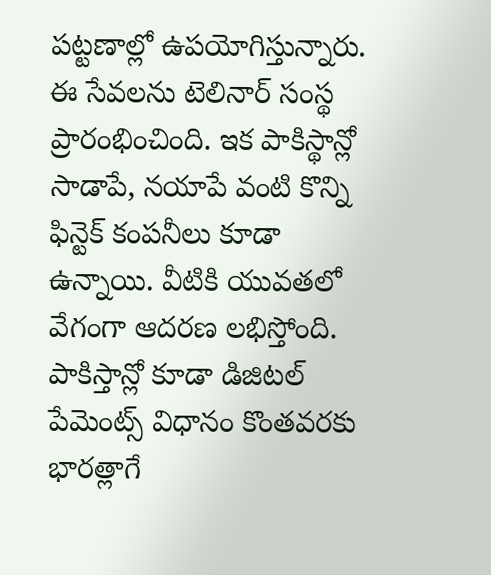పట్టణాల్లో ఉపయోగిస్తున్నారు. ఈ సేవలను టెలినార్ సంస్థ ప్రారంభించింది. ఇక పాకిస్థాన్లో సాడాపే, నయాపే వంటి కొన్ని ఫిన్టెక్ కంపనీలు కూడా ఉన్నాయి. వీటికి యువతలో వేగంగా ఆదరణ లభిస్తోంది.
పాకిస్తాన్లో కూడా డిజిటల్ పేమెంట్స్ విధానం కొంతవరకు భారత్లాగే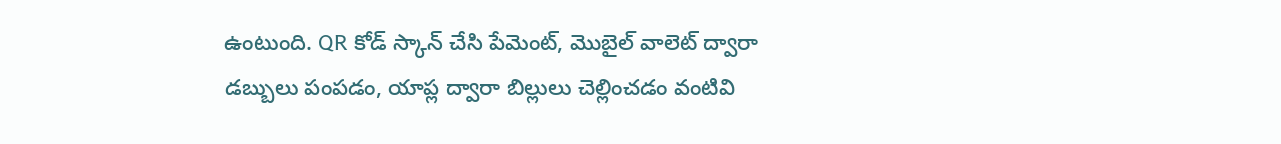ఉంటుంది. QR కోడ్ స్కాన్ చేసి పేమెంట్, మొబైల్ వాలెట్ ద్వారా డబ్బులు పంపడం, యాప్ల ద్వారా బిల్లులు చెల్లించడం వంటివి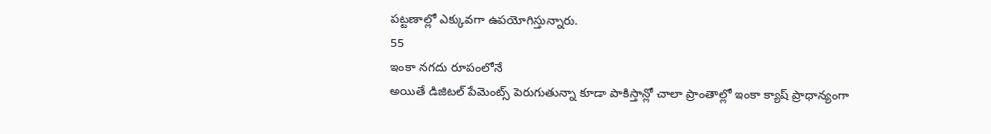పట్టణాల్లో ఎక్కువగా ఉపయోగిస్తున్నారు.
55
ఇంకా నగదు రూపంలోనే
అయితే డిజిటల్ పేమెంట్స్ పెరుగుతున్నా కూడా పాకిస్తాన్లో చాలా ప్రాంతాల్లో ఇంకా క్యాష్ ప్రాధాన్యంగా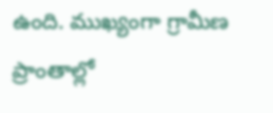ఉంది. ముఖ్యంగా గ్రామీణ ప్రాంతాల్లో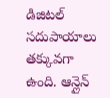డిజిటల్ సదుపాయాలు తక్కువగా ఉంది. ఆన్లైన్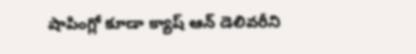షాపింగ్లో కూడా క్యాష్ ఆన్ డెలివరీని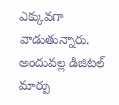ఎక్కువగా వాడుతున్నారు. అందువల్ల డిజిటల్ మార్పు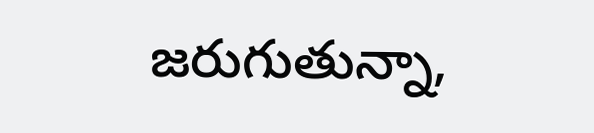జరుగుతున్నా,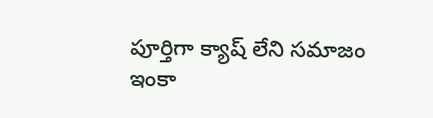పూర్తిగా క్యాష్ లేని సమాజం ఇంకా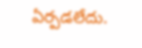ఏర్పడలేదు.